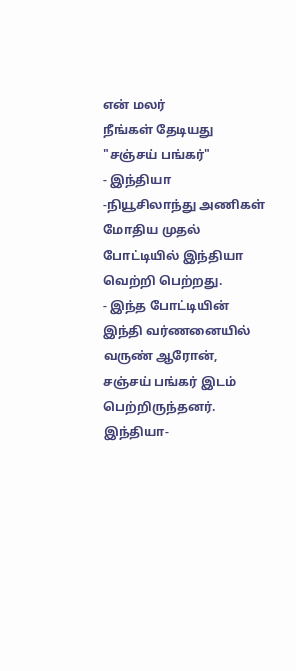என் மலர்
நீங்கள் தேடியது "சஞ்சய் பங்கர்"
- இந்தியா -நியூசிலாந்து அணிகள் மோதிய முதல் போட்டியில் இந்தியா வெற்றி பெற்றது.
- இந்த போட்டியின் இந்தி வர்ணனையில் வருண் ஆரோன், சஞ்சய் பங்கர் இடம் பெற்றிருந்தனர்.
இந்தியா-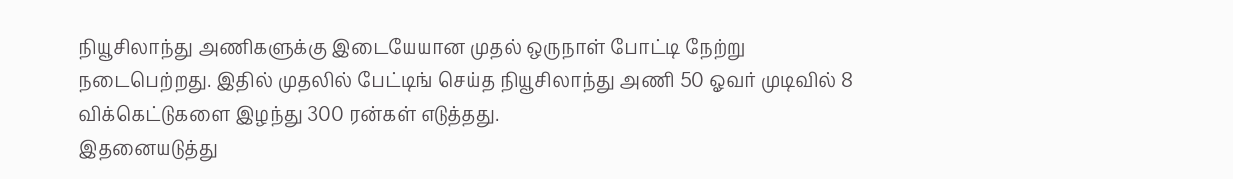நியூசிலாந்து அணிகளுக்கு இடையேயான முதல் ஒருநாள் போட்டி நேற்று நடைபெற்றது. இதில் முதலில் பேட்டிங் செய்த நியூசிலாந்து அணி 50 ஓவர் முடிவில் 8 விக்கெட்டுகளை இழந்து 300 ரன்கள் எடுத்தது.
இதனையடுத்து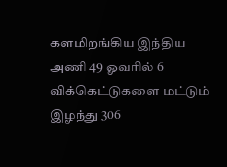களமிறங்கிய இந்திய அணி 49 ஓவரில் 6 விக்கெட்டுகளை மட்டும் இழந்து 306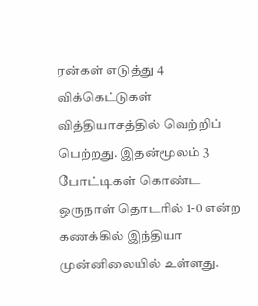ரன்கள் எடுத்து 4 விக்கெட்டுகள் வித்தியாசத்தில் வெற்றிப் பெற்றது. இதன்மூலம் 3 போட்டிகள் கொண்ட ஒருநாள் தொடரில் 1-0 என்ற கணக்கில் இந்தியா முன்னிலையில் உள்ளது.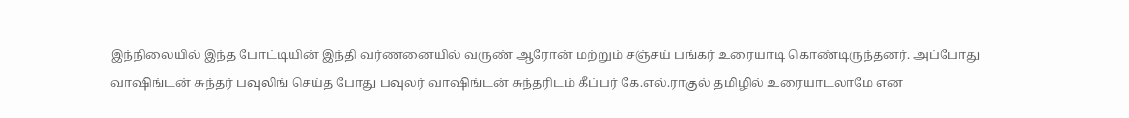இந்நிலையில் இந்த போட்டியின் இந்தி வர்ணனையில் வருண் ஆரோன் மற்றும் சஞ்சய் பங்கர் உரையாடி கொண்டிருந்தனர். அப்போது வாஷிங்டன் சுந்தர் பவுலிங் செய்த போது பவுலர் வாஷிங்டன் சுந்தரிடம் கீப்பர் கே.எல்.ராகுல் தமிழில் உரையாடலாமே என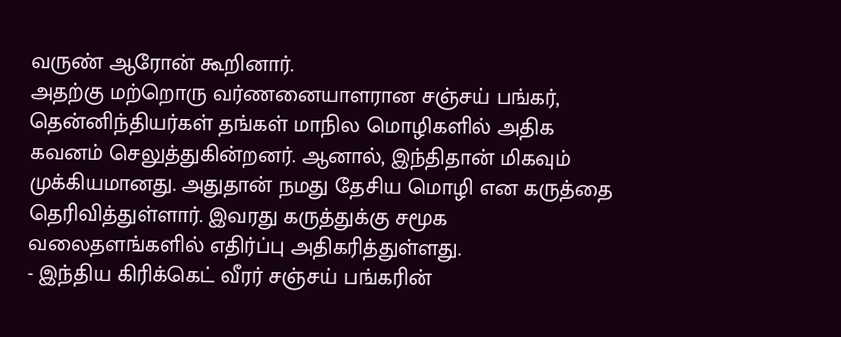வருண் ஆரோன் கூறினார்.
அதற்கு மற்றொரு வர்ணனையாளரான சஞ்சய் பங்கர், தென்னிந்தியர்கள் தங்கள் மாநில மொழிகளில் அதிக கவனம் செலுத்துகின்றனர். ஆனால், இந்திதான் மிகவும் முக்கியமானது. அதுதான் நமது தேசிய மொழி என கருத்தை தெரிவித்துள்ளார். இவரது கருத்துக்கு சமூக வலைதளங்களில் எதிர்ப்பு அதிகரித்துள்ளது.
- இந்திய கிரிக்கெட் வீரர் சஞ்சய் பங்கரின்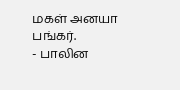மகள் அனயா பங்கர்.
- பாலின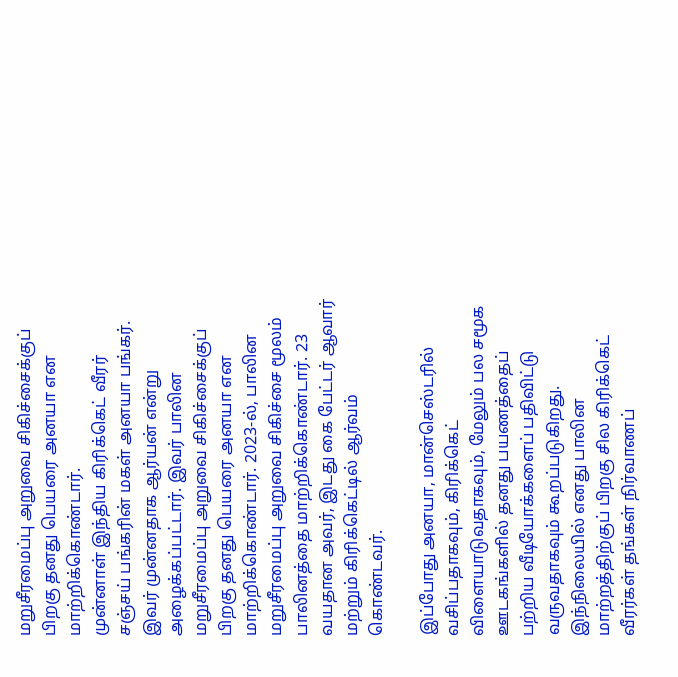மறுசீரமைப்பு அறுவை சிகிச்சைக்குப் பிறகு தனது பெயரை அனயா என மாற்றிக்கொண்டார்.
முன்னாள் இந்திய கிரிக்கெட் வீரர் சஞ்சய் பங்கரின் மகள் அனயா பங்கர். இவர் முன்னதாக ஆர்யன் என்று அழைக்கப்பட்டார். இவர் பாலின மறுசீரமைப்பு அறுவை சிகிச்சைக்குப் பிறகு தனது பெயரை அனயா என மாற்றிக்கொண்டார். 2023-ல், பாலின மறுசீரமைப்பு அறுவை சிகிச்சை மூலம் பாலினத்தை மாற்றிக்கொண்டார். 23 வயதான அவர், இடது கை பேட்டர் ஆவார் மற்றும் கிரிக்கெட்டில் ஆர்வம் கொண்டவர்.

இப்போது அனயா, மான்செஸ்டரில் வசிப்பதாகவும், கிரிக்கெட் விளையாடுவதாகவும், மேலும் பல சமூக ஊடகங்களில் தனது பயணத்தைப் பற்றிய வீடியோக்களைப் பதிவிட்டு வருவதாகவும் கூறப்படுகிறது.
இந்நிலையில் எனது பாலின மாற்றத்திற்குப் பிறகு சில கிரிக்கெட் வீரர்கள் தங்கள் நிர்வாணப்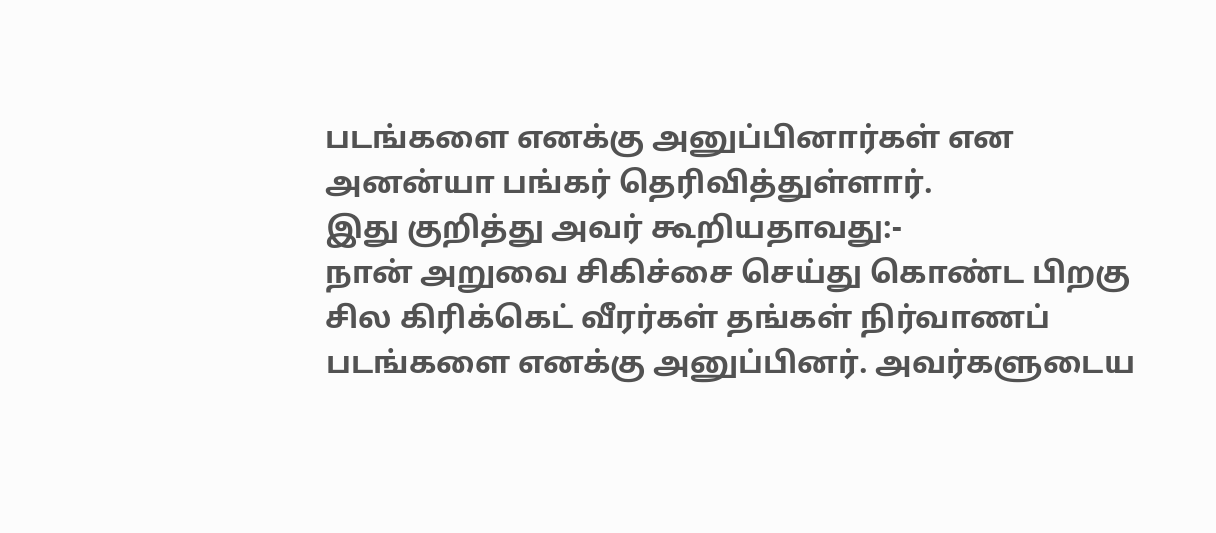படங்களை எனக்கு அனுப்பினார்கள் என அனன்யா பங்கர் தெரிவித்துள்ளார்.
இது குறித்து அவர் கூறியதாவது:-
நான் அறுவை சிகிச்சை செய்து கொண்ட பிறகு சில கிரிக்கெட் வீரர்கள் தங்கள் நிர்வாணப் படங்களை எனக்கு அனுப்பினர். அவர்களுடைய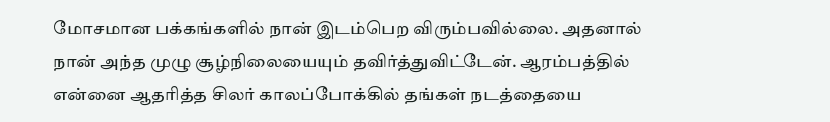மோசமான பக்கங்களில் நான் இடம்பெற விரும்பவில்லை. அதனால் நான் அந்த முழு சூழ்நிலையையும் தவிர்த்துவிட்டேன். ஆரம்பத்தில் என்னை ஆதரித்த சிலர் காலப்போக்கில் தங்கள் நடத்தையை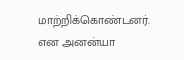மாற்றிக்கொண்டனர்.
என அனன்யா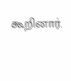கூறினார்.